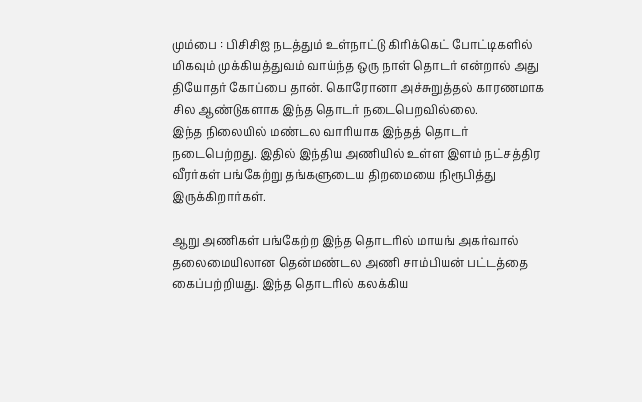மும்பை : பிசிசிஐ நடத்தும் உள்நாட்டு கிரிக்கெட் போட்டிகளில் மிகவும் முக்கியத்துவம் வாய்ந்த ஒரு நாள் தொடர் என்றால் அது தியோதர் கோப்பை தான். கொரோனா அச்சுறுத்தல் காரணமாக சில ஆண்டுகளாக இந்த தொடர் நடைபெறவில்லை.
இந்த நிலையில் மண்டல வாரியாக இந்தத் தொடர் நடைபெற்றது. இதில் இந்திய அணியில் உள்ள இளம் நட்சத்திர வீரர்கள் பங்கேற்று தங்களுடைய திறமையை நிரூபித்து இருக்கிறார்கள்.

ஆறு அணிகள் பங்கேற்ற இந்த தொடரில் மாயங் அகர்வால் தலைமையிலான தென்மண்டல அணி சாம்பியன் பட்டத்தை கைப்பற்றியது. இந்த தொடரில் கலக்கிய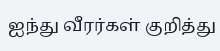ஐந்து வீரர்கள் குறித்து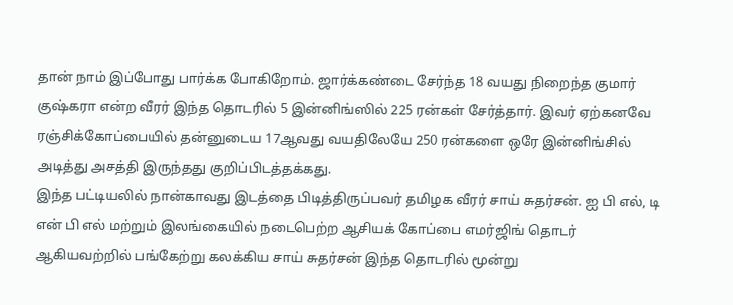தான் நாம் இப்போது பார்க்க போகிறோம். ஜார்க்கண்டை சேர்ந்த 18 வயது நிறைந்த குமார் குஷ்கரா என்ற வீரர் இந்த தொடரில் 5 இன்னிங்ஸில் 225 ரன்கள் சேர்த்தார். இவர் ஏற்கனவே ரஞ்சிக்கோப்பையில் தன்னுடைய 17ஆவது வயதிலேயே 250 ரன்களை ஒரே இன்னிங்சில் அடித்து அசத்தி இருந்தது குறிப்பிடத்தக்கது.
இந்த பட்டியலில் நான்காவது இடத்தை பிடித்திருப்பவர் தமிழக வீரர் சாய் சுதர்சன். ஐ பி எல், டி என் பி எல் மற்றும் இலங்கையில் நடைபெற்ற ஆசியக் கோப்பை எமர்ஜிங் தொடர் ஆகியவற்றில் பங்கேற்று கலக்கிய சாய் சுதர்சன் இந்த தொடரில் மூன்று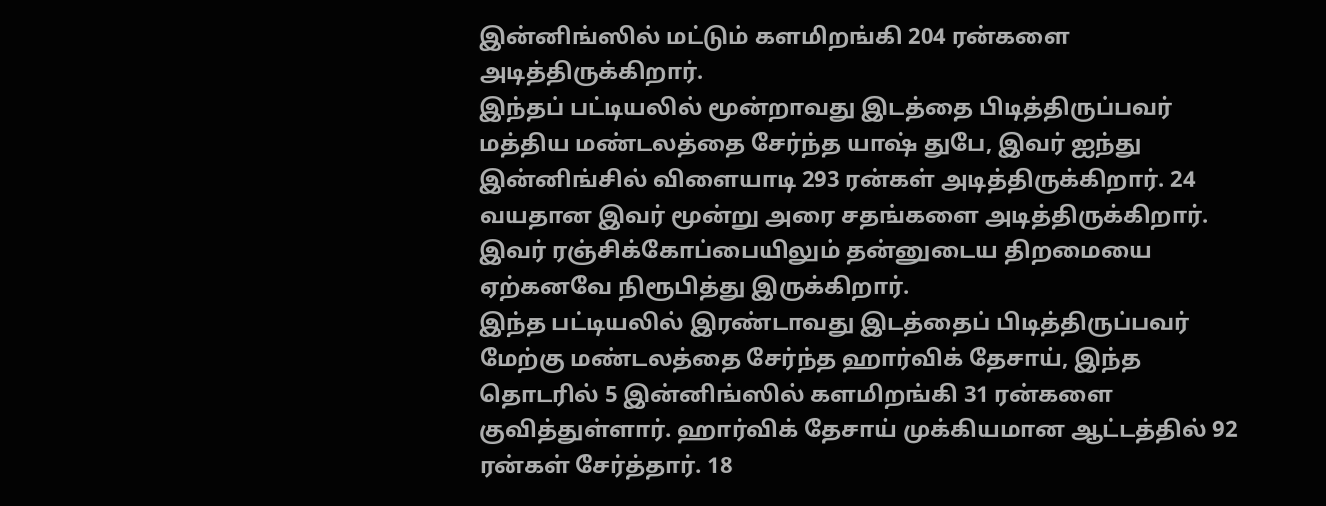இன்னிங்ஸில் மட்டும் களமிறங்கி 204 ரன்களை அடித்திருக்கிறார்.
இந்தப் பட்டியலில் மூன்றாவது இடத்தை பிடித்திருப்பவர் மத்திய மண்டலத்தை சேர்ந்த யாஷ் துபே, இவர் ஐந்து இன்னிங்சில் விளையாடி 293 ரன்கள் அடித்திருக்கிறார். 24 வயதான இவர் மூன்று அரை சதங்களை அடித்திருக்கிறார். இவர் ரஞ்சிக்கோப்பையிலும் தன்னுடைய திறமையை ஏற்கனவே நிரூபித்து இருக்கிறார்.
இந்த பட்டியலில் இரண்டாவது இடத்தைப் பிடித்திருப்பவர் மேற்கு மண்டலத்தை சேர்ந்த ஹார்விக் தேசாய், இந்த தொடரில் 5 இன்னிங்ஸில் களமிறங்கி 31 ரன்களை குவித்துள்ளார். ஹார்விக் தேசாய் முக்கியமான ஆட்டத்தில் 92 ரன்கள் சேர்த்தார். 18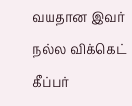வயதான இவர் நல்ல விக்கெட் கீப்பர்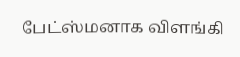பேட்ஸ்மனாக விளங்கி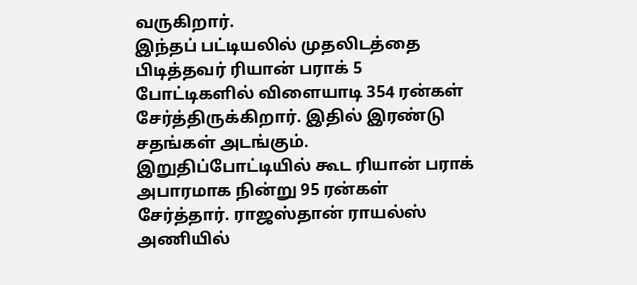வருகிறார்.
இந்தப் பட்டியலில் முதலிடத்தை பிடித்தவர் ரியான் பராக் 5 போட்டிகளில் விளையாடி 354 ரன்கள் சேர்த்திருக்கிறார். இதில் இரண்டு சதங்கள் அடங்கும். இறுதிப்போட்டியில் கூட ரியான் பராக் அபாரமாக நின்று 95 ரன்கள் சேர்த்தார். ராஜஸ்தான் ராயல்ஸ் அணியில்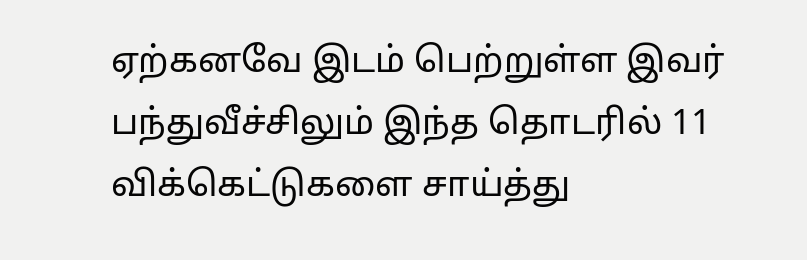ஏற்கனவே இடம் பெற்றுள்ள இவர் பந்துவீச்சிலும் இந்த தொடரில் 11 விக்கெட்டுகளை சாய்த்து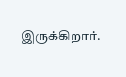இருக்கிறார்.